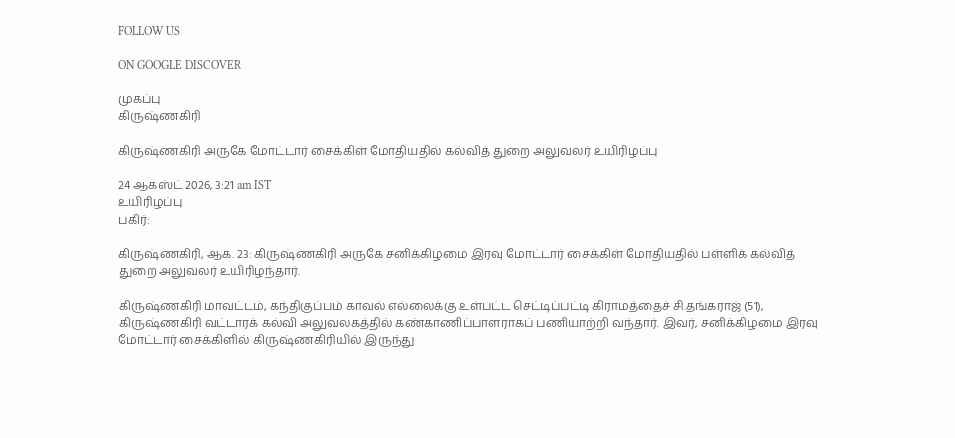FOLLOW US

ON GOOGLE DISCOVER

முகப்பு
கிருஷ்ணகிரி

கிருஷ்ணகிரி அருகே மோட்டார் சைக்கிள் மோதியதில் கல்வித் துறை அலுவலர் உயிரிழப்பு

24 ஆகஸ்ட் 2026, 3:21 am IST
உயிரிழப்பு
பகிர்:

கிருஷ்ணகிரி, ஆக. 23: கிருஷ்ணகிரி அருகே சனிக்கிழமை இரவு மோட்டார் சைக்கிள் மோதியதில் பள்ளிக் கல்வித் துறை அலுவலர் உயிரிழந்தார்.

கிருஷ்ணகிரி மாவட்டம், கந்திகுப்பம் காவல் எல்லைக்கு உள்பட்ட செட்டிப்பட்டி கிராமத்தைச் சி.தங்கராஜ் (51), கிருஷ்ணகிரி வட்டாரக் கல்வி அலுவலகத்தில் கண்காணிப்பாளராகப் பணியாற்றி வந்தார். இவர், சனிக்கிழமை இரவு மோட்டார் சைக்கிளில் கிருஷ்ணகிரியில் இருந்து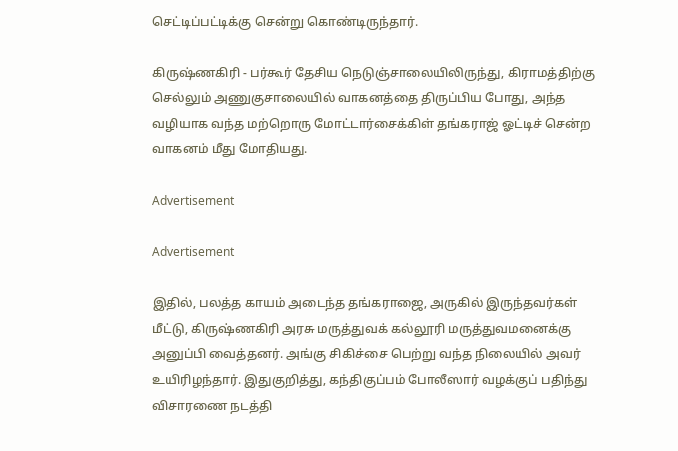செட்டிப்பட்டிக்கு சென்று கொண்டிருந்தார்.

கிருஷ்ணகிரி - பர்கூர் தேசிய நெடுஞ்சாலையிலிருந்து, கிராமத்திற்கு செல்லும் அணுகுசாலையில் வாகனத்தை திருப்பிய போது, அந்த வழியாக வந்த மற்றொரு மோட்டார்சைக்கிள் தங்கராஜ் ஓட்டிச் சென்ற வாகனம் மீது மோதியது.

Advertisement

Advertisement

இதில், பலத்த காயம் அடைந்த தங்கராஜை, அருகில் இருந்தவர்கள் மீட்டு, கிருஷ்ணகிரி அரசு மருத்துவக் கல்லூரி மருத்துவமனைக்கு அனுப்பி வைத்தனர். அங்கு சிகிச்சை பெற்று வந்த நிலையில் அவர் உயிரிழந்தார். இதுகுறித்து, கந்திகுப்பம் போலீஸார் வழக்குப் பதிந்து விசாரணை நடத்தி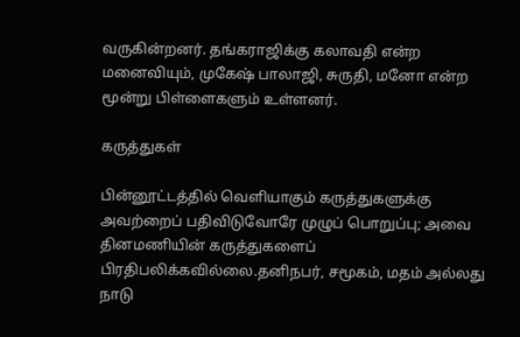வருகின்றனர். தங்கராஜிக்கு கலாவதி என்ற மனைவியும், முகேஷ் பாலாஜி, சுருதி, மனோ என்ற மூன்று பிள்ளைகளும் உள்ளனர்.

கருத்துகள்

பின்னூட்டத்தில் வெளியாகும் கருத்துகளுக்கு அவற்றைப் பதிவிடுவோரே முழுப் பொறுப்பு; அவை தினமணியின் கருத்துகளைப் பிரதிபலிக்கவில்லை.தனிநபர், சமூகம், மதம் அல்லது நாடு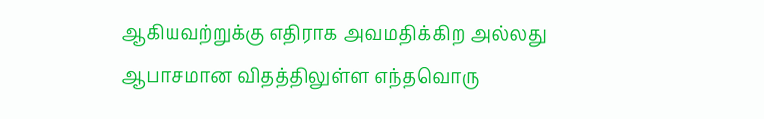ஆகியவற்றுக்கு எதிராக அவமதிக்கிற அல்லது ஆபாசமான விதத்திலுள்ள எந்தவொரு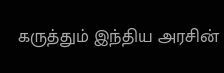கருத்தும் இந்திய அரசின்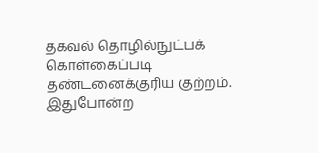தகவல் தொழில்நுட்பக் கொள்கைப்படி தண்டனைக்குரிய குற்றம். இதுபோன்ற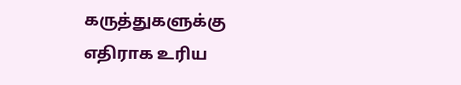கருத்துகளுக்கு எதிராக உரிய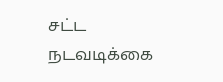சட்ட நடவடிக்கை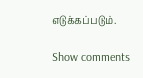எடுக்கப்படும்.

Show comments